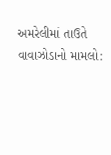અમરેલીમાં તાઉતે વાવાઝોડાનો મામલો: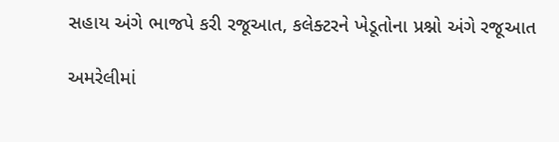સહાય અંગે ભાજપે કરી રજૂઆત, કલેક્ટરને ખેડૂતોના પ્રશ્નો અંગે રજૂઆત

અમરેલીમાં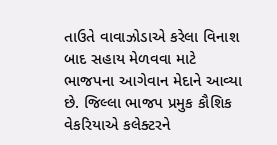તાઉતે વાવાઝોડાએ કરેલા વિનાશ બાદ સહાય મેળવવા માટે ભાજપના આગેવાન મેદાને આવ્યા છે. જિલ્લા ભાજપ પ્રમુક કૌશિક વેકરિયાએ કલેક્ટરને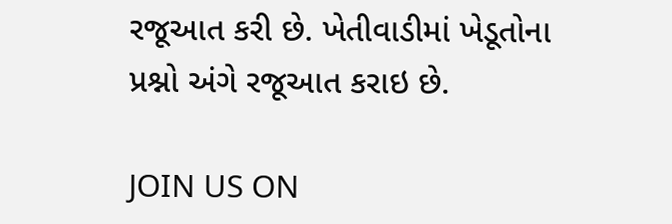રજૂઆત કરી છે. ખેતીવાડીમાં ખેડૂતોના પ્રશ્નો અંગે રજૂઆત કરાઇ છે.

JOIN US ON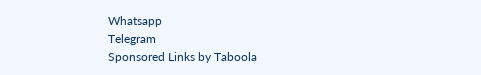Whatsapp
Telegram
Sponsored Links by Taboola